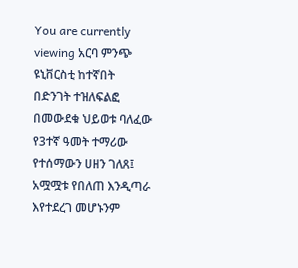You are currently viewing አርባ ምንጭ ዩኒቨርስቲ ከተኛበት በድንገት ተዝለፍልፎ በመውደቁ ህይወቱ ባለፈው የ3ተኛ ዓመት ተማሪው የተሰማውን ሀዘን ገለጸ፤ አሟሟቱ የበለጠ እንዲጣራ እየተደረገ መሆኑንም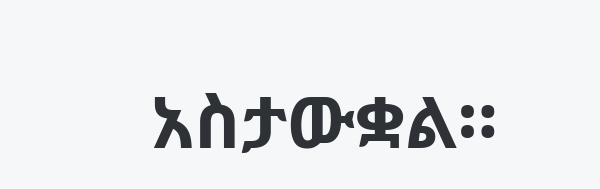አስታውቋል።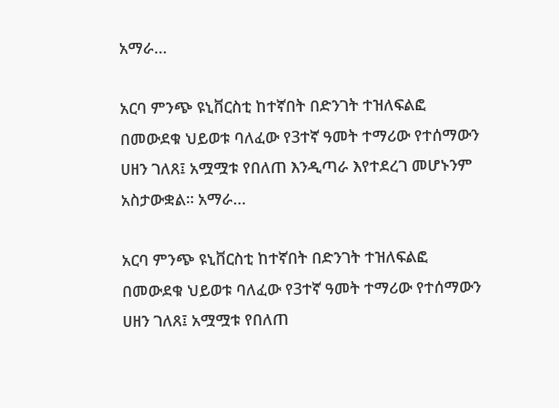አማራ…

አርባ ምንጭ ዩኒቨርስቲ ከተኛበት በድንገት ተዝለፍልፎ በመውደቁ ህይወቱ ባለፈው የ3ተኛ ዓመት ተማሪው የተሰማውን ሀዘን ገለጸ፤ አሟሟቱ የበለጠ እንዲጣራ እየተደረገ መሆኑንም አስታውቋል። አማራ…

አርባ ምንጭ ዩኒቨርስቲ ከተኛበት በድንገት ተዝለፍልፎ በመውደቁ ህይወቱ ባለፈው የ3ተኛ ዓመት ተማሪው የተሰማውን ሀዘን ገለጸ፤ አሟሟቱ የበለጠ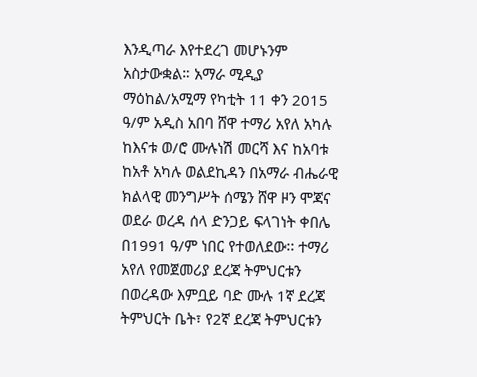እንዲጣራ እየተደረገ መሆኑንም አስታውቋል። አማራ ሚዲያ ማዕከል/አሚማ የካቲት 11 ቀን 2015 ዓ/ም አዲስ አበባ ሸዋ ተማሪ አየለ አካሉ ከእናቱ ወ/ሮ ሙሉነሽ መርሻ እና ከአባቱ ከአቶ አካሉ ወልደኪዳን በአማራ ብሔራዊ ክልላዊ መንግሥት ሰሜን ሸዋ ዞን ሞጃና ወደራ ወረዳ ሰላ ድንጋይ ፍላገነት ቀበሌ በ1991 ዓ/ም ነበር የተወለደው፡፡ ተማሪ አየለ የመጀመሪያ ደረጃ ትምህርቱን በወረዳው እምቧይ ባድ ሙሉ 1ኛ ደረጃ ትምህርት ቤት፣ የ2ኛ ደረጃ ትምህርቱን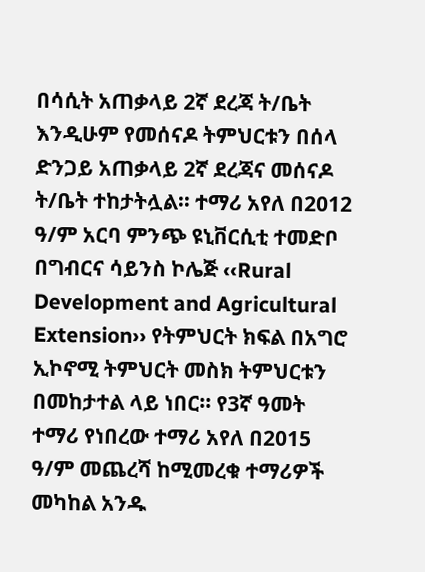በሳሲት አጠቃላይ 2ኛ ደረጃ ት/ቤት እንዲሁም የመሰናዶ ትምህርቱን በሰላ ድንጋይ አጠቃላይ 2ኛ ደረጃና መሰናዶ ት/ቤት ተከታትሏል፡፡ ተማሪ አየለ በ2012 ዓ/ም አርባ ምንጭ ዩኒቨርሲቲ ተመድቦ በግብርና ሳይንስ ኮሌጅ ‹‹Rural Development and Agricultural Extension›› የትምህርት ክፍል በአግሮ ኢኮኖሚ ትምህርት መስክ ትምህርቱን በመከታተል ላይ ነበር፡፡ የ3ኛ ዓመት ተማሪ የነበረው ተማሪ አየለ በ2015 ዓ/ም መጨረሻ ከሚመረቁ ተማሪዎች መካከል አንዱ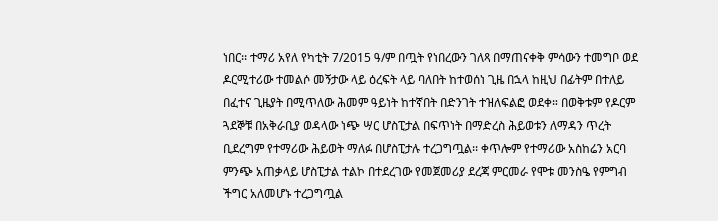ነበር፡፡ ተማሪ አየለ የካቲት 7/2015 ዓ/ም በጧት የነበረውን ገለጻ በማጠናቀቅ ምሳውን ተመግቦ ወደ ዶርሚተሪው ተመልሶ መኝታው ላይ ዕረፍት ላይ ባለበት ከተወሰነ ጊዜ በኋላ ከዚህ በፊትም በተለይ በፈተና ጊዜያት በሚጥለው ሕመም ዓይነት ከተኛበት በድንገት ተዝለፍልፎ ወደቀ። በወቅቱም የዶርም ጓደኞቹ በአቅራቢያ ወዳላው ነጭ ሣር ሆስፒታል በፍጥነት በማድረስ ሕይወቱን ለማዳን ጥረት ቢደረግም የተማሪው ሕይወት ማለፉ በሆስፒታሉ ተረጋግጧል፡፡ ቀጥሎም የተማሪው አስከሬን አርባ ምንጭ አጠቃላይ ሆስፒታል ተልኮ በተደረገው የመጀመሪያ ደረጃ ምርመራ የሞቱ መንስዔ የምግብ ችግር አለመሆኑ ተረጋግጧል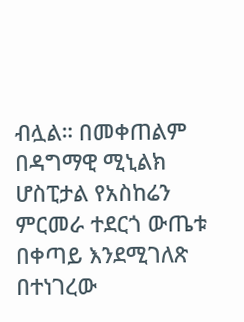ብሏል። በመቀጠልም በዳግማዊ ሚኒልክ ሆስፒታል የአስከሬን ምርመራ ተደርጎ ውጤቱ በቀጣይ እንደሚገለጽ በተነገረው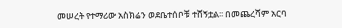መሠረት የተማሪው አስክሬን ወደቤተሰቦቹ ተሸኝቷል፡፡ በመጨረሻም አርባ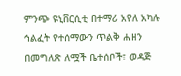ምንጭ ዩኒቨርሲቲ በተማሪ አየለ አካሉ ኅልፈት የተሰማውን ጥልቅ ሐዘን በመግለጽ ለሟች ቤተሰቦች፣ ወዳጅ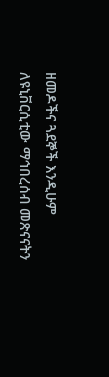ዘመዶችና ጓደኞች እንዲሁም ለዩኒቨርሲቲው ማኅበረሰብ መጽናናትን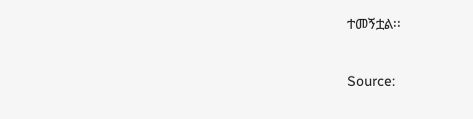ተመኝቷል፡፡

Source: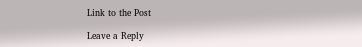Link to the Post

Leave a Reply